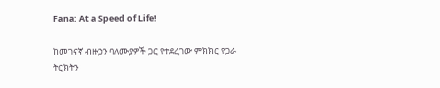Fana: At a Speed of Life!

ከመገናኛ ብዙኃን ባለሙያዎች ጋር የተደረገው ምክክር የጋራ ትርክትን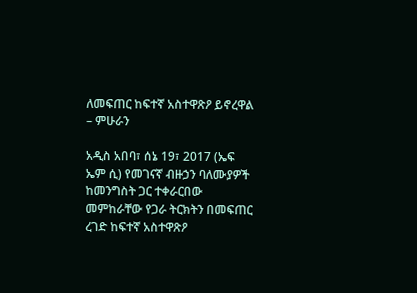ለመፍጠር ከፍተኛ አስተዋጽዖ ይኖረዋል – ምሁራን

አዲስ አበባ፣ ሰኔ 19፣ 2017 (ኤፍ ኤም ሲ) የመገናኛ ብዙኃን ባለሙያዎች ከመንግስት ጋር ተቀራርበው መምከራቸው የጋራ ትርክትን በመፍጠር ረገድ ከፍተኛ አስተዋጽዖ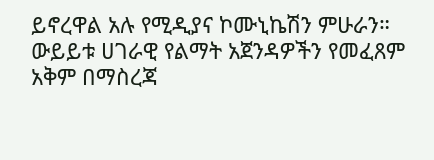ይኖረዋል አሉ የሚዲያና ኮሙኒኬሽን ምሁራን። ውይይቱ ሀገራዊ የልማት አጀንዳዎችን የመፈጸም አቅም በማስረጃ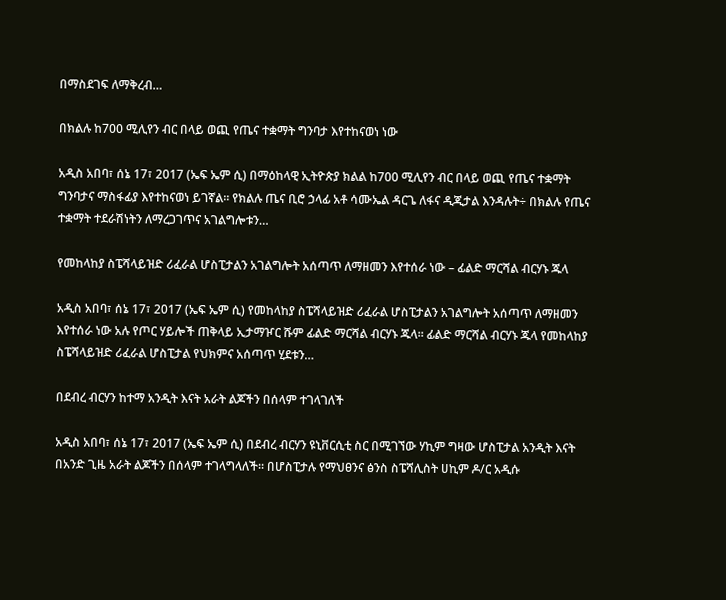በማስደገፍ ለማቅረብ…

በክልሉ ከ700 ሚሊየን ብር በላይ ወጪ የጤና ተቋማት ግንባታ እየተከናወነ ነው

አዲስ አበባ፣ ሰኔ 17፣ 2017 (ኤፍ ኤም ሲ) በማዕከላዊ ኢትዮጵያ ክልል ከ700 ሚሊየን ብር በላይ ወጪ የጤና ተቋማት ግንባታና ማስፋፊያ እየተከናወነ ይገኛል። የክልሉ ጤና ቢሮ ኃላፊ አቶ ሳሙኤል ዳርጌ ለፋና ዲጂታል እንዳሉት÷ በክልሉ የጤና ተቋማት ተደራሽነትን ለማረጋገጥና አገልግሎቱን…

የመከላከያ ስፔሻላይዝድ ሪፈራል ሆስፒታልን አገልግሎት አሰጣጥ ለማዘመን እየተሰራ ነው – ፊልድ ማርሻል ብርሃኑ ጁላ

አዲስ አበባ፣ ሰኔ 17፣ 2017 (ኤፍ ኤም ሲ) የመከላከያ ስፔሻላይዝድ ሪፈራል ሆስፒታልን አገልግሎት አሰጣጥ ለማዘመን እየተሰራ ነው አሉ የጦር ሃይሎች ጠቅላይ ኢታማዦር ሹም ፊልድ ማርሻል ብርሃኑ ጁላ። ፊልድ ማርሻል ብርሃኑ ጁላ የመከላከያ ስፔሻላይዝድ ሪፈራል ሆስፒታል የህክምና አሰጣጥ ሂደቱን…

በደብረ ብርሃን ከተማ አንዲት እናት አራት ልጆችን በሰላም ተገላገለች

አዲስ አበባ፣ ሰኔ 17፣ 2017 (ኤፍ ኤም ሲ) በደብረ ብርሃን ዩኒቨርሲቲ ስር በሚገኘው ሃኪም ግዛው ሆስፒታል አንዲት እናት በአንድ ጊዜ አራት ልጆችን በሰላም ተገላግላለች። በሆስፒታሉ የማህፀንና ፅንስ ስፔሻሊስት ሀኪም ዶ/ር አዲሱ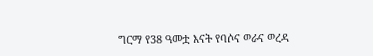ግርማ የ38 ዓመቷ እናት የባሶና ወራና ወረዳ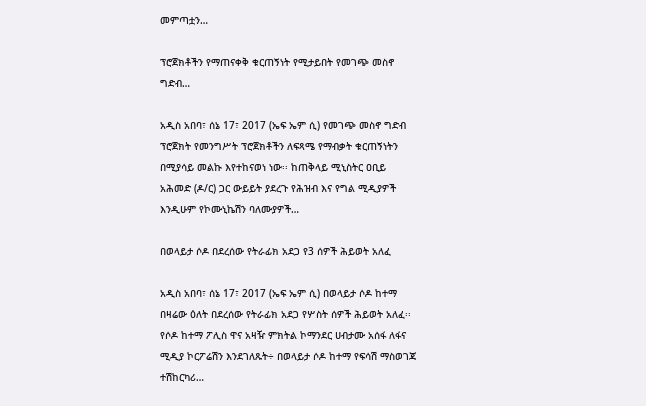መምጣቷን…

ፕሮጀክቶችን የማጠናቀቅ ቁርጠኝነት የሚታይበት የመገጭ መስኖ ግድብ…

አዲስ አበባ፣ ሰኔ 17፣ 2017 (ኤፍ ኤም ሲ) የመገጭ መስኖ ግድብ ፕሮጀክት የመንግሥት ፕሮጀክቶችን ለፍጻሜ የማብቃት ቁርጠኝነትን በሚያሳይ መልኩ እየተከናወነ ነው፡፡ ከጠቅላይ ሚኒስትር ዐቢይ አሕመድ (ዶ/ር) ጋር ውይይት ያደረጉ የሕዝብ እና የግል ሚዲያዎች እንዲሁም የኮሙኒኬሽን ባለሙያዎች…

በወላይታ ሶዶ በደረሰው የትራፊክ አደጋ የ3 ሰዎች ሕይወት አለፈ

አዲስ አበባ፣ ሰኔ 17፣ 2017 (ኤፍ ኤም ሲ) በወላይታ ሶዶ ከተማ በዛሬው ዕለት በደረሰው የትራፊክ አደጋ የሦስት ሰዎች ሕይወት አለፈ፡፡ የሶዶ ከተማ ፖሊስ ዋና አዛዥ ምክትል ኮማንደር ሀብታሙ አሰፋ ለፋና ሚዲያ ኮርፖሬሽን እንደገለጹት÷ በወላይታ ሶዶ ከተማ የፍሳሽ ማስወገጃ ተሽከርካሪ…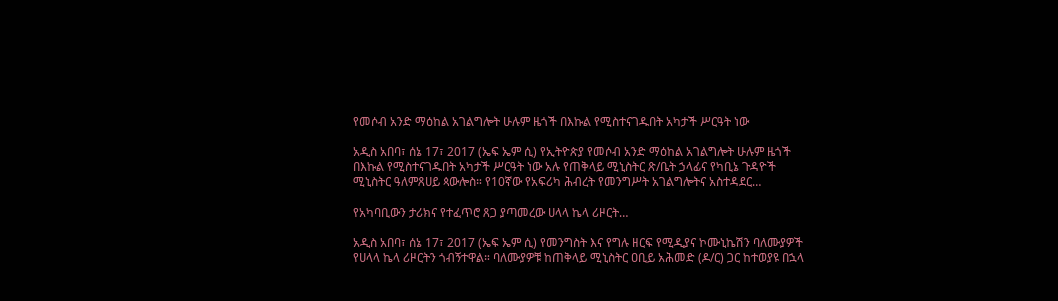የመሶብ አንድ ማዕከል አገልግሎት ሁሉም ዜጎች በእኩል የሚስተናገዱበት አካታች ሥርዓት ነው

አዲስ አበባ፣ ሰኔ 17፣ 2017 (ኤፍ ኤም ሲ) የኢትዮጵያ የመሶብ አንድ ማዕከል አገልግሎት ሁሉም ዜጎች በእኩል የሚስተናገዱበት አካታች ሥርዓት ነው አሉ የጠቅላይ ሚኒስትር ጽ/ቤት ኃላፊና የካቢኔ ጉዳዮች ሚኒስትር ዓለምጸሀይ ጳውሎስ። የ10ኛው የአፍሪካ ሕብረት የመንግሥት አገልግሎትና አስተዳደር…

የአካባቢውን ታሪክና የተፈጥሮ ጸጋ ያጣመረው ሀላላ ኬላ ሪዞርት…

አዲስ አበባ፣ ሰኔ 17፣ 2017 (ኤፍ ኤም ሲ) የመንግስት እና የግሉ ዘርፍ የሚዲያና ኮሙኒኬሽን ባለሙያዎች የሀላላ ኬላ ሪዞርትን ጎብኝተዋል። ባለሙያዎቹ ከጠቅላይ ሚኒስትር ዐቢይ አሕመድ (ዶ/ር) ጋር ከተወያዩ በኋላ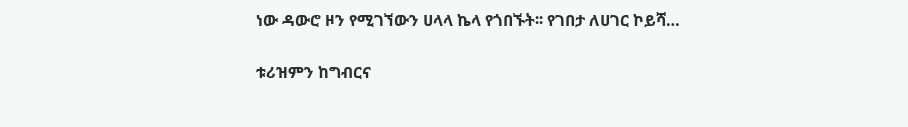ነው ዳውሮ ዞን የሚገኘውን ሀላላ ኬላ የጎበኙት፡፡ የገበታ ለሀገር ኮይሻ…

ቱሪዝምን ከግብርና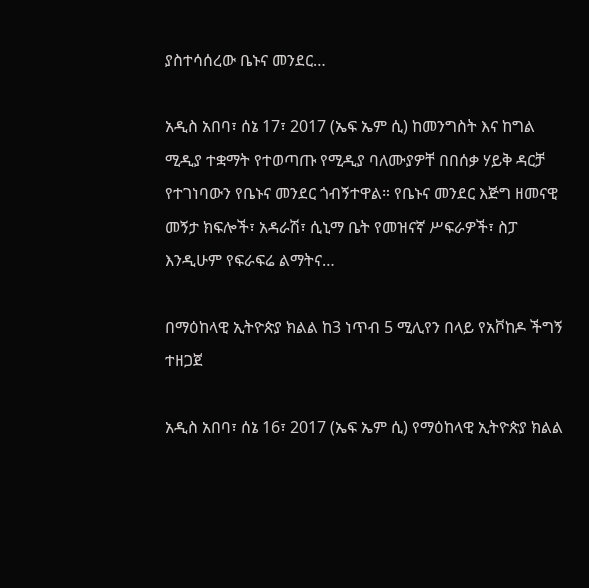ያስተሳሰረው ቤኑና መንደር…

አዲስ አበባ፣ ሰኔ 17፣ 2017 (ኤፍ ኤም ሲ) ከመንግስት እና ከግል ሚዲያ ተቋማት የተወጣጡ የሚዲያ ባለሙያዎቸ በበሰቃ ሃይቅ ዳርቻ የተገነባውን የቤኑና መንደር ጎብኝተዋል። የቤኑና መንደር እጅግ ዘመናዊ መኝታ ክፍሎች፣ አዳራሽ፣ ሲኒማ ቤት የመዝናኛ ሥፍራዎች፣ ስፓ እንዲሁም የፍራፍሬ ልማትና…

በማዕከላዊ ኢትዮጵያ ክልል ከ3 ነጥብ 5 ሚሊየን በላይ የአቮከዶ ችግኝ ተዘጋጀ

አዲስ አበባ፣ ሰኔ 16፣ 2017 (ኤፍ ኤም ሲ) የማዕከላዊ ኢትዮጵያ ክልል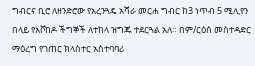ግብርና ቢሮ ለዘንድሮው የአረንጓዴ አሻራ መርሐ ግብር ከ3 ነጥብ 5 ሚሊየን በላይ የአቮከዶ ችግኞች ለተከላ ዝግጁ ተደርጓል አለ። በም/ርዕሰ መስተዳድር ማዕረግ የገጠር ክላስተር አስተባባሪ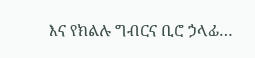እና የክልሉ ግብርና ቢሮ ኃላፊ…